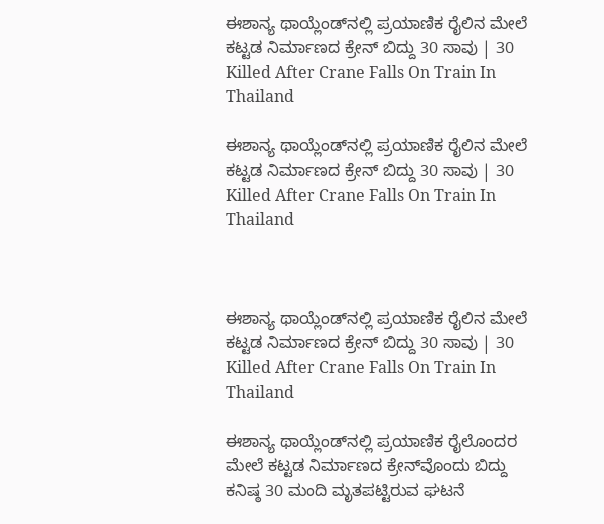ಈಶಾನ್ಯ ಥಾಯ್ಲೆಂಡ್‌ನಲ್ಲಿ ಪ್ರಯಾಣಿಕ ರೈಲಿನ ಮೇಲೆ ಕಟ್ಟಡ ನಿರ್ಮಾಣದ ಕ್ರೇನ್‌ ಬಿದ್ದು 30 ಸಾವು | 30 Killed After Crane Falls On Train In Thailand

ಈಶಾನ್ಯ ಥಾಯ್ಲೆಂಡ್‌ನಲ್ಲಿ ಪ್ರಯಾಣಿಕ ರೈಲಿನ ಮೇಲೆ ಕಟ್ಟಡ ನಿರ್ಮಾಣದ ಕ್ರೇನ್‌ ಬಿದ್ದು 30 ಸಾವು | 30 Killed After Crane Falls On Train In Thailand



ಈಶಾನ್ಯ ಥಾಯ್ಲೆಂಡ್‌ನಲ್ಲಿ ಪ್ರಯಾಣಿಕ ರೈಲಿನ ಮೇಲೆ ಕಟ್ಟಡ ನಿರ್ಮಾಣದ ಕ್ರೇನ್‌ ಬಿದ್ದು 30 ಸಾವು | 30 Killed After Crane Falls On Train In Thailand

ಈಶಾನ್ಯ ಥಾಯ್ಲೆಂಡ್‌ನಲ್ಲಿ ಪ್ರಯಾಣಿಕ ರೈಲೊಂದರ ಮೇಲೆ ಕಟ್ಟಡ ನಿರ್ಮಾಣದ ಕ್ರೇನ್‌ವೊಂದು ಬಿದ್ದು ಕನಿಷ್ಠ 30 ಮಂದಿ ಮೃತಪಟ್ಟಿರುವ ಘಟನೆ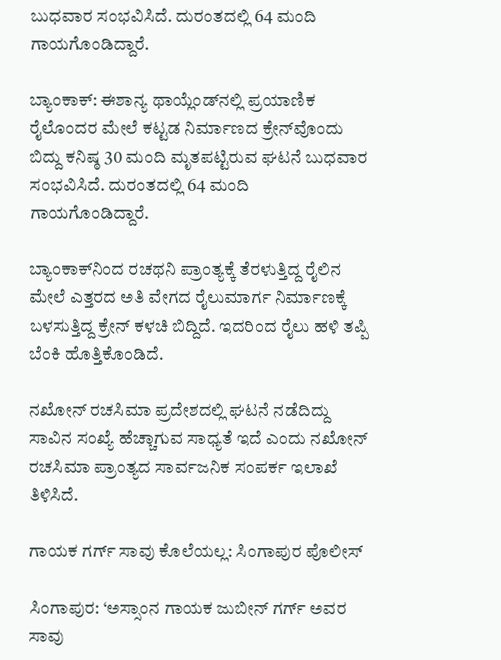ಬುಧವಾರ ಸಂಭವಿಸಿದೆ. ದುರಂತದಲ್ಲಿ 64 ಮಂದಿ ಗಾಯಗೊಂಡಿದ್ದಾರೆ.

ಬ್ಯಾಂಕಾಕ್‌: ಈಶಾನ್ಯ ಥಾಯ್ಲೆಂಡ್‌ನಲ್ಲಿ ಪ್ರಯಾಣಿಕ ರೈಲೊಂದರ ಮೇಲೆ ಕಟ್ಟಡ ನಿರ್ಮಾಣದ ಕ್ರೇನ್‌ವೊಂದು ಬಿದ್ದು ಕನಿಷ್ಠ 30 ಮಂದಿ ಮೃತಪಟ್ಟಿರುವ ಘಟನೆ ಬುಧವಾರ ಸಂಭವಿಸಿದೆ. ದುರಂತದಲ್ಲಿ 64 ಮಂದಿ ಗಾಯಗೊಂಡಿದ್ದಾರೆ.

ಬ್ಯಾಂಕಾಕ್‌ನಿಂದ ರಚಥನಿ ಪ್ರಾಂತ್ಯಕ್ಕೆ ತೆರಳುತ್ತಿದ್ದ ರೈಲಿನ ಮೇಲೆ ಎತ್ತರದ ಅತಿ ವೇಗದ ರೈಲುಮಾರ್ಗ ನಿರ್ಮಾಣಕ್ಕೆ ಬಳಸುತ್ತಿದ್ದ ಕ್ರೇನ್‌ ಕಳಚಿ ಬಿದ್ದಿದೆ. ಇದರಿಂದ ರೈಲು ಹಳಿ ತಪ್ಪಿ ಬೆಂಕಿ ಹೊತ್ತಿಕೊಂಡಿದೆ.

ನಖೋನ್ ರಚಸಿಮಾ ಪ್ರದೇಶದಲ್ಲಿ ಘಟನೆ ನಡೆದಿದ್ದು ಸಾವಿನ ಸಂಖ್ಯೆ ಹೆಚ್ಚಾಗುವ ಸಾಧ್ಯತೆ ಇದೆ ಎಂದು ನಖೋನ್ ರಚಸಿಮಾ ಪ್ರಾಂತ್ಯದ ಸಾರ್ವಜನಿಕ ಸಂಪರ್ಕ ಇಲಾಖೆ ತಿಳಿಸಿದೆ.

ಗಾಯಕ ಗರ್ಗ್‌ ಸಾವು ಕೊಲೆಯಲ್ಲ: ಸಿಂಗಾಪುರ ಪೊಲೀಸ್‌

ಸಿಂಗಾಪುರ: ‘ಅಸ್ಸಾಂನ ಗಾಯಕ ಜುಬೀನ್ ಗರ್ಗ್ ಅವರ ಸಾವು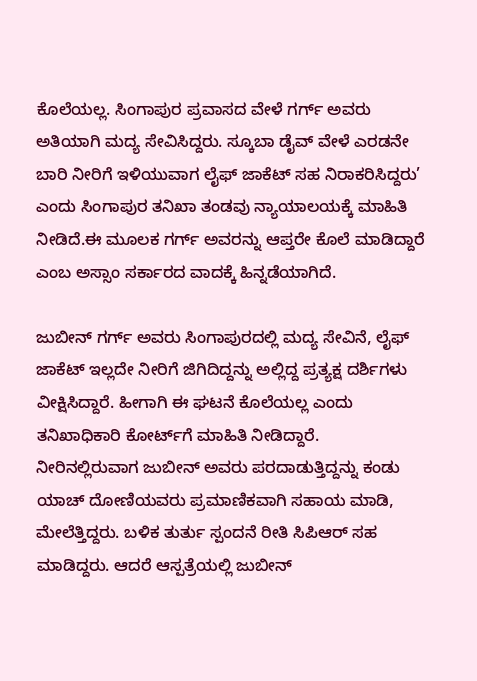ಕೊಲೆಯಲ್ಲ. ಸಿಂಗಾಪುರ ಪ್ರವಾಸದ ವೇಳೆ ಗರ್ಗ್‌ ಅವರು ಅತಿಯಾಗಿ ಮದ್ಯ ಸೇವಿಸಿದ್ದರು. ಸ್ಕೂಬಾ ಡೈವ್ ವೇಳೆ ಎರಡನೇ ಬಾರಿ ನೀರಿಗೆ ಇಳಿಯುವಾಗ ಲೈಫ್‌ ಜಾಕೆಟ್‌ ಸಹ ನಿರಾಕರಿಸಿದ್ದರು’ ಎಂದು ಸಿಂಗಾಪುರ ತನಿಖಾ ತಂಡವು ನ್ಯಾಯಾಲಯಕ್ಕೆ ಮಾಹಿತಿ ನೀಡಿದೆ.ಈ ಮೂಲಕ ಗರ್ಗ್‌ ಅವರನ್ನು ಆಪ್ತರೇ ಕೊಲೆ ಮಾಡಿದ್ದಾರೆ ಎಂಬ ಅಸ್ಸಾಂ ಸರ್ಕಾರದ ವಾದಕ್ಕೆ ಹಿನ್ನಡೆಯಾಗಿದೆ.

ಜುಬೀನ್‌ ಗರ್ಗ್‌ ಅವರು ಸಿಂಗಾಪುರದಲ್ಲಿ ಮದ್ಯ ಸೇವಿನೆ, ಲೈಫ್‌ ಜಾಕೆಟ್‌ ಇಲ್ಲದೇ ನೀರಿಗೆ ಜಿಗಿದಿದ್ದನ್ನು ಅಲ್ಲಿದ್ದ ಪ್ರತ್ಯಕ್ಷ ದರ್ಶಿಗಳು ವೀಕ್ಷಿಸಿದ್ದಾರೆ. ಹೀಗಾಗಿ ಈ ಘಟನೆ ಕೊಲೆಯಲ್ಲ ಎಂದು ತನಿಖಾಧಿಕಾರಿ ಕೋರ್ಟ್‌ಗೆ ಮಾಹಿತಿ ನೀಡಿದ್ದಾರೆ. ನೀರಿನಲ್ಲಿರುವಾಗ ಜುಬೀನ್‌ ಅವರು ಪರದಾಡುತ್ತಿದ್ದನ್ನು ಕಂಡು ಯಾಚ್‌ ದೋಣಿಯವರು ಪ್ರಮಾಣಿಕವಾಗಿ ಸಹಾಯ ಮಾಡಿ, ಮೇಲೆತ್ತಿದ್ದರು. ಬಳಿಕ ತುರ್ತು ಸ್ಪಂದನೆ ರೀತಿ ಸಿಪಿಆರ್‌ ಸಹ ಮಾಡಿದ್ದರು. ಆದರೆ ಆಸ್ಪತ್ರೆಯಲ್ಲಿ ಜುಬೀನ್‌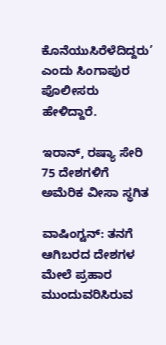ಕೊನೆಯುಸಿರೆಳೆದಿದ್ದರು’ ಎಂದು ಸಿಂಗಾಪುರ ಪೊಲೀಸರು ಹೇಳಿದ್ದಾರೆ.

ಇರಾನ್‌, ರಷ್ಯಾ ಸೇರಿ 75 ದೇಶಗಳಿಗೆ ಅಮೆರಿಕ ವೀಸಾ ಸ್ಥಗಿತ

ವಾಷಿಂಗ್ಟನ್: ತನಗೆ ಆಗಿಬರದ ದೇಶಗಳ ಮೇಲೆ ಪ್ರಹಾರ ಮುಂದುವರಿಸಿರುವ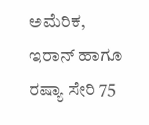ಅಮೆರಿಕ, ಇರಾನ್‌ ಹಾಗೂ ರಷ್ಯಾ ಸೇರಿ 75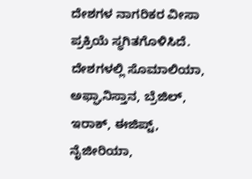ದೇಶಗಳ ನಾಗರಿಕರ ವೀಸಾ ಪ್ರಕ್ರಿಯೆ ಸ್ಥಗಿತಗೊಳಿಸಿದೆ. ದೇಶಗಳಲ್ಲಿ ಸೊಮಾಲಿಯಾ, ಅಫ್ಘಾನಿಸ್ತಾನ, ಬ್ರೆಜಿಲ್, ಇರಾಕ್, ಈಜಿಪ್ಟ್, ನೈಜೀರಿಯಾ,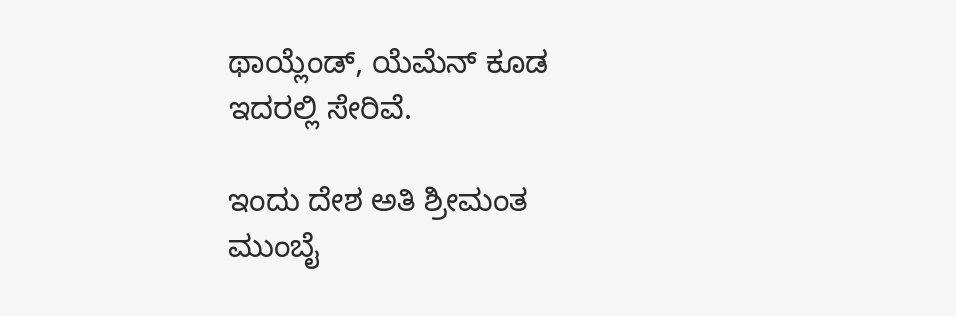ಥಾಯ್ಲೆಂಡ್, ಯೆಮೆನ್ ಕೂಡ ಇದರಲ್ಲಿ ಸೇರಿವೆ.

ಇಂದು ದೇಶ ಅತಿ ಶ್ರೀಮಂತ ಮುಂಬೈ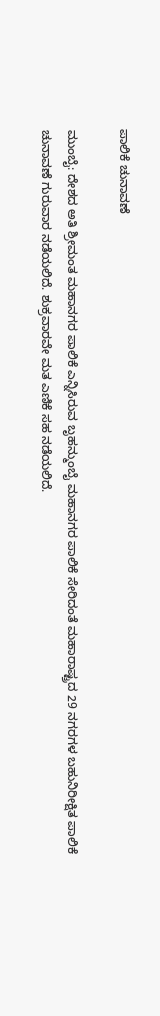ಪಾಲಿಕೆ ಚುನಾವಣೆ

ಮುಂಬೈ: ದೇಶದ ಅತಿ ಶ್ರೀಮಂತ ಮಹಾನಗರ ಪಾಲಿಕೆ ಎನ್ನಿಸಿರುವ ಬೃಹನ್ಮುಂಬೈ ಮಹಾನಗರ ಪಾಲಿಕೆ ಸೇರಿದಂತೆ ಮಹಾರಾಷ್ಟ್ರದ 29 ನಗರಗಳ ಬಹುನಿರೀಕ್ಷಿತ ಪಾಲಿಕೆ ಚುನಾವಣೆ ಗುರುವಾರ ನಡೆಯಲಿದೆ. ಶುಕ್ರವಾರವೇ ಮತ ಎಣಿಕೆ ಸಹ ನಡೆಯಲಿದೆ.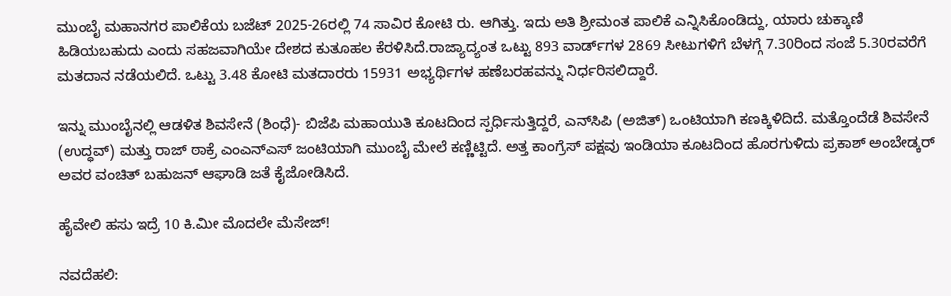ಮುಂಬೈ ಮಹಾನಗರ ಪಾಲಿಕೆಯ ಬಜೆಟ್‌ 2025-26ರಲ್ಲಿ 74 ಸಾವಿರ ಕೋಟಿ ರು. ಆಗಿತ್ತು. ಇದು ಅತಿ ಶ್ರೀಮಂತ ಪಾಲಿಕೆ ಎನ್ನಿಸಿಕೊಂಡಿದ್ದು, ಯಾರು ಚುಕ್ಕಾಣಿ ಹಿಡಿಯಬಹುದು ಎಂದು ಸಹಜವಾಗಿಯೇ ದೇಶದ ಕುತೂಹಲ ಕೆರಳಿಸಿದೆ.ರಾಜ್ಯಾದ್ಯಂತ ಒಟ್ಟು 893 ವಾರ್ಡ್‌ಗಳ 2869 ಸೀಟುಗಳಿಗೆ ಬೆಳಗ್ಗೆ 7.30ರಿಂದ ಸಂಜೆ 5.30ರವರೆಗೆ ಮತದಾನ ನಡೆಯಲಿದೆ. ಒಟ್ಟು 3.48 ಕೋಟಿ ಮತದಾರರು 15931 ಅಭ್ಯರ್ಥಿಗಳ ಹಣೆಬರಹವನ್ನು ನಿರ್ಧರಿಸಲಿದ್ದಾರೆ.

ಇನ್ನು ಮುಂಬೈನಲ್ಲಿ ಆಡಳಿತ ಶಿವಸೇನೆ (ಶಿಂಧೆ)- ಬಿಜೆಪಿ ಮಹಾಯುತಿ ಕೂಟದಿಂದ ಸ್ಪರ್ಧಿಸುತ್ತಿದ್ದರೆ, ಎನ್‌ಸಿಪಿ (ಅಜಿತ್‌) ಒಂಟಿಯಾಗಿ ಕಣಕ್ಕಿಳಿದಿದೆ. ಮತ್ತೊಂದೆಡೆ ಶಿವಸೇನೆ (ಉದ್ಧವ್‌) ಮತ್ತು ರಾಜ್‌ ಠಾಕ್ರೆ ಎಂಎನ್ಎಸ್‌ ಜಂಟಿಯಾಗಿ ಮುಂಬೈ ಮೇಲೆ ಕಣ್ಣಿಟ್ಟಿದೆ. ಅತ್ತ ಕಾಂಗ್ರೆಸ್‌ ಪಕ್ಷವು ಇಂಡಿಯಾ ಕೂಟದಿಂದ ಹೊರಗುಳಿದು ಪ್ರಕಾಶ್‌ ಅಂಬೇಡ್ಕರ್‌ ಅವರ ವಂಚಿತ್‌ ಬಹುಜನ್‌ ಆಘಾಡಿ ಜತೆ ಕೈಜೋಡಿಸಿದೆ.

ಹೈವೇಲಿ ಹಸು ಇದ್ರೆ 10 ಕಿ.ಮೀ ಮೊದಲೇ ಮೆಸೇಜ್‌!

ನವದೆಹಲಿ: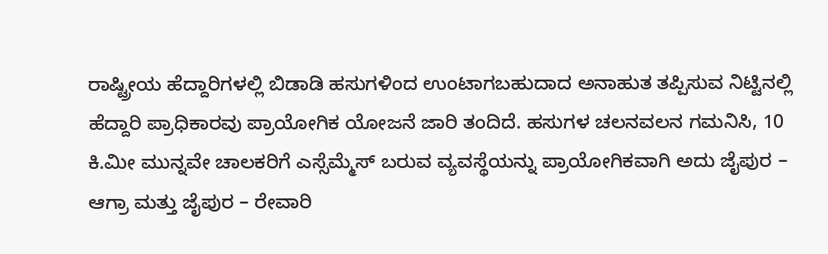ರಾಷ್ಟ್ರೀಯ ಹೆದ್ದಾರಿಗಳಲ್ಲಿ ಬಿಡಾಡಿ ಹಸುಗಳಿಂದ ಉಂಟಾಗಬಹುದಾದ ಅನಾಹುತ ತಪ್ಪಿಸುವ ನಿಟ್ಟಿನಲ್ಲಿ ಹೆದ್ದಾರಿ ಪ್ರಾಧಿಕಾರವು ಪ್ರಾಯೋಗಿಕ ಯೋಜನೆ ಜಾರಿ ತಂದಿದೆ. ಹಸುಗಳ ಚಲನವಲನ ಗಮನಿಸಿ, 10 ಕಿ.ಮೀ ಮುನ್ನವೇ ಚಾಲಕರಿಗೆ ಎಸ್ಸೆಮ್ಮೆಸ್‌ ಬರುವ ವ್ಯವಸ್ಥೆಯನ್ನು ಪ್ರಾಯೋಗಿಕವಾಗಿ ಅದು ಜೈಪುರ – ಆಗ್ರಾ ಮತ್ತು ಜೈಪುರ – ರೇವಾರಿ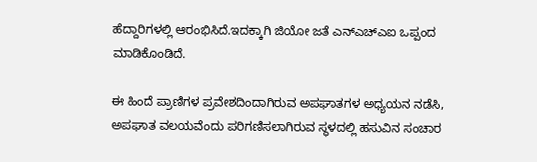ಹೆದ್ದಾರಿಗಳಲ್ಲಿ ಆರಂಭಿಸಿದೆ.ಇದಕ್ಕಾಗಿ ಜಿಯೋ ಜತೆ ಎನ್‌ಎಚ್‌ಎಐ ಒಪ್ಪಂದ ಮಾಡಿಕೊಂಡಿದೆ.

ಈ ಹಿಂದೆ ಪ್ರಾಣಿಗಳ ಪ್ರವೇಶದಿಂದಾಗಿರುವ ಅಪಘಾತಗಳ ಅಧ್ಯಯನ ನಡೆಸಿ, ಅಪಘಾತ ವಲಯವೆಂದು ಪರಿಗಣಿಸಲಾಗಿರುವ ಸ್ಥಳದಲ್ಲಿ ಹಸುವಿನ ಸಂಚಾರ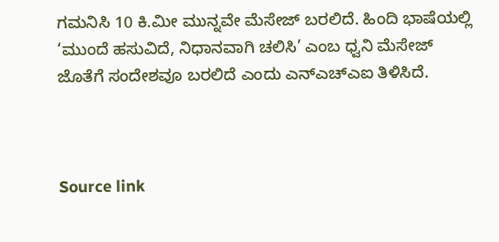ಗಮನಿಸಿ 10 ಕಿ.ಮೀ ಮುನ್ನವೇ ಮೆಸೇಜ್‌ ಬರಲಿದೆ. ಹಿಂದಿ ಭಾಷೆಯಲ್ಲಿ ‘ಮುಂದೆ ಹಸುವಿದೆ, ನಿಧಾನವಾಗಿ ಚಲಿಸಿ’ ಎಂಬ ಧ್ವನಿ ಮೆಸೇಜ್‌ ಜೊತೆಗೆ ಸಂದೇಶವೂ ಬರಲಿದೆ ಎಂದು ಎನ್‌ಎಚ್‌ಎಐ ತಿಳಿಸಿದೆ.



Source link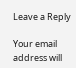Leave a Reply

Your email address will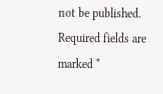not be published. Required fields are marked *